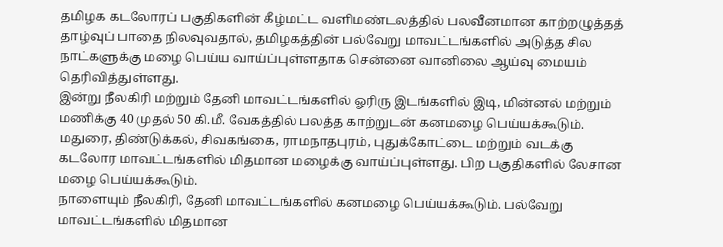தமிழக கடலோரப் பகுதிகளின் கீழ்மட்ட வளிமண்டலத்தில் பலவீனமான காற்றழுத்தத் தாழ்வுப் பாதை நிலவுவதால், தமிழகத்தின் பல்வேறு மாவட்டங்களில் அடுத்த சில நாட்களுக்கு மழை பெய்ய வாய்ப்புள்ளதாக சென்னை வானிலை ஆய்வு மையம் தெரிவித்துள்ளது.
இன்று நீலகிரி மற்றும் தேனி மாவட்டங்களில் ஓரிரு இடங்களில் இடி, மின்னல் மற்றும் மணிக்கு 40 முதல் 50 கி.மீ. வேகத்தில் பலத்த காற்றுடன் கனமழை பெய்யக்கூடும். மதுரை, திண்டுக்கல், சிவகங்கை, ராமநாதபுரம், புதுக்கோட்டை மற்றும் வடக்கு கடலோர மாவட்டங்களில் மிதமான மழைக்கு வாய்ப்புள்ளது. பிற பகுதிகளில் லேசான மழை பெய்யக்கூடும்.
நாளையும் நீலகிரி, தேனி மாவட்டங்களில் கனமழை பெய்யக்கூடும். பல்வேறு மாவட்டங்களில் மிதமான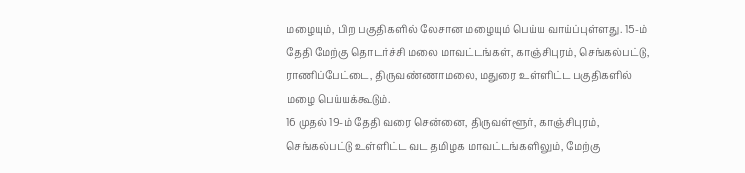மழையும், பிற பகுதிகளில் லேசான மழையும் பெய்ய வாய்ப்புள்ளது. 15-ம் தேதி மேற்கு தொடர்ச்சி மலை மாவட்டங்கள், காஞ்சிபுரம், செங்கல்பட்டு, ராணிப்பேட்டை, திருவண்ணாமலை, மதுரை உள்ளிட்ட பகுதிகளில் மழை பெய்யக்கூடும்.
16 முதல் 19-ம் தேதி வரை சென்னை, திருவள்ளூர், காஞ்சிபுரம், செங்கல்பட்டு உள்ளிட்ட வட தமிழக மாவட்டங்களிலும், மேற்கு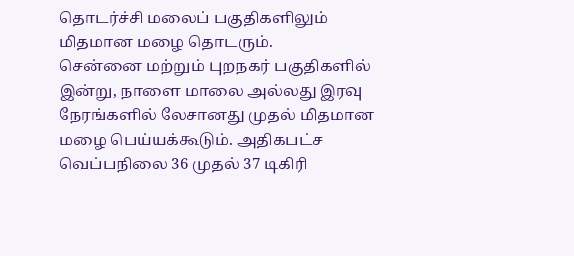தொடர்ச்சி மலைப் பகுதிகளிலும் மிதமான மழை தொடரும்.
சென்னை மற்றும் புறநகர் பகுதிகளில் இன்று, நாளை மாலை அல்லது இரவு நேரங்களில் லேசானது முதல் மிதமான மழை பெய்யக்கூடும். அதிகபட்ச வெப்பநிலை 36 முதல் 37 டிகிரி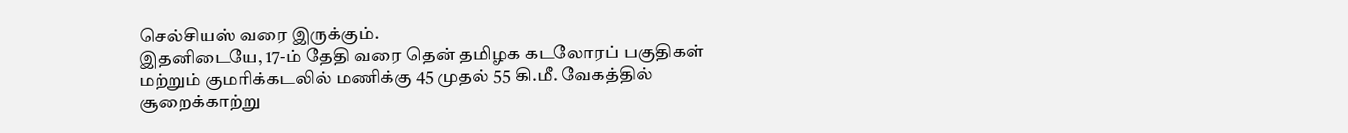செல்சியஸ் வரை இருக்கும்.
இதனிடையே, 17-ம் தேதி வரை தென் தமிழக கடலோரப் பகுதிகள் மற்றும் குமரிக்கடலில் மணிக்கு 45 முதல் 55 கி.மீ. வேகத்தில் சூறைக்காற்று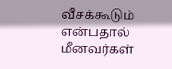வீசக்கூடும் என்பதால் மீனவர்கள்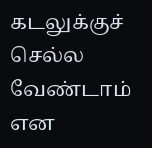கடலுக்குச் செல்ல வேண்டாம் என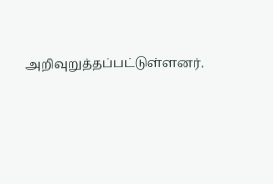அறிவுறுத்தப்பட்டுள்ளனர்.